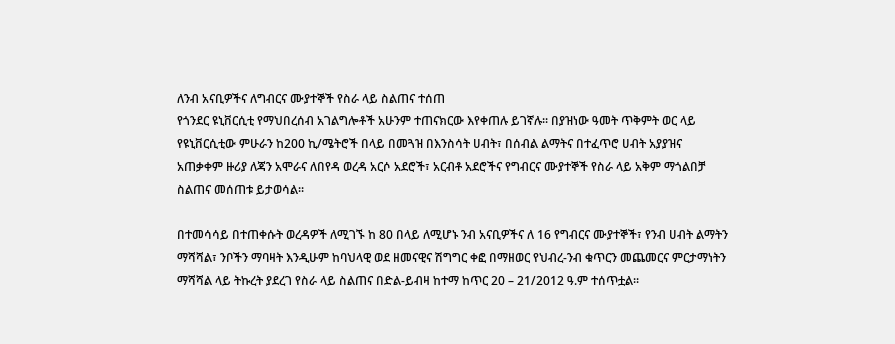ለንብ አናቢዎችና ለግብርና ሙያተኞች የስራ ላይ ስልጠና ተሰጠ
የጎንደር ዩኒቨርሲቲ የማህበረሰብ አገልግሎቶች አሁንም ተጠናክርው እየቀጠሉ ይገኛሉ፡፡ በያዝነው ዓመት ጥቅምት ወር ላይ የዩኒቨርሲቲው ምሁራን ከ200 ኪ/ሜትሮች በላይ በመጓዝ በእንስሳት ሀብት፣ በሰብል ልማትና በተፈጥሮ ሀብት አያያዝና አጠቃቀም ዙሪያ ለጃን አሞራና ለበየዳ ወረዳ አርሶ አደሮች፣ አርብቶ አደሮችና የግብርና ሙያተኞች የስራ ላይ አቅም ማጎልበቻ ስልጠና መሰጠቱ ይታወሳል፡፡

በተመሳሳይ በተጠቀሱት ወረዳዎች ለሚገኙ ከ 80 በላይ ለሚሆኑ ንብ አናቢዎችና ለ 16 የግብርና ሙያተኞች፣ የንብ ሀብት ልማትን ማሻሻል፣ ንቦችን ማባዛት እንዲሁም ከባህላዊ ወደ ዘመናዊና ሽግግር ቀፎ በማዘወር የህብረ-ንብ ቁጥርን መጨመርና ምርታማነትን ማሻሻል ላይ ትኩረት ያደረገ የስራ ላይ ስልጠና በድል-ይብዛ ከተማ ከጥር 20 – 21/2012 ዓ.ም ተሰጥቷል፡፡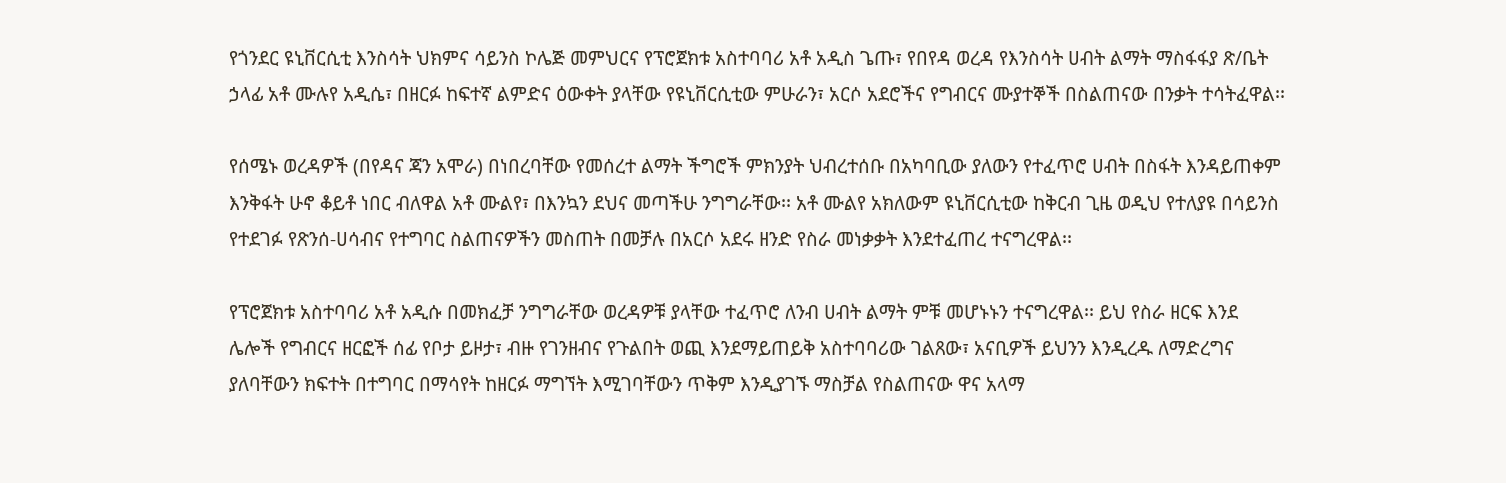የጎንደር ዩኒቨርሲቲ እንስሳት ህክምና ሳይንስ ኮሌጅ መምህርና የፕሮጀክቱ አስተባባሪ አቶ አዲስ ጌጡ፣ የበየዳ ወረዳ የእንስሳት ሀብት ልማት ማስፋፋያ ጽ/ቤት ኃላፊ አቶ ሙሉየ አዲሴ፣ በዘርፉ ከፍተኛ ልምድና ዕውቀት ያላቸው የዩኒቨርሲቲው ምሁራን፣ አርሶ አደሮችና የግብርና ሙያተኞች በስልጠናው በንቃት ተሳትፈዋል፡፡

የሰሜኑ ወረዳዎች (በየዳና ጃን አሞራ) በነበረባቸው የመሰረተ ልማት ችግሮች ምክንያት ህብረተሰቡ በአካባቢው ያለውን የተፈጥሮ ሀብት በስፋት እንዳይጠቀም እንቅፋት ሁኖ ቆይቶ ነበር ብለዋል አቶ ሙልየ፣ በእንኳን ደህና መጣችሁ ንግግራቸው፡፡ አቶ ሙልየ አክለውም ዩኒቨርሲቲው ከቅርብ ጊዜ ወዲህ የተለያዩ በሳይንስ የተደገፉ የጽንሰ-ሀሳብና የተግባር ስልጠናዎችን መስጠት በመቻሉ በአርሶ አደሩ ዘንድ የስራ መነቃቃት እንደተፈጠረ ተናግረዋል፡፡

የፕሮጀክቱ አስተባባሪ አቶ አዲሱ በመክፈቻ ንግግራቸው ወረዳዎቹ ያላቸው ተፈጥሮ ለንብ ሀብት ልማት ምቹ መሆኑኑን ተናግረዋል፡፡ ይህ የስራ ዘርፍ እንደ ሌሎች የግብርና ዘርፎች ሰፊ የቦታ ይዞታ፣ ብዙ የገንዘብና የጉልበት ወጪ እንደማይጠይቅ አስተባባሪው ገልጸው፣ አናቢዎች ይህንን እንዲረዱ ለማድረግና ያለባቸውን ክፍተት በተግባር በማሳየት ከዘርፉ ማግኘት እሚገባቸውን ጥቅም እንዲያገኙ ማስቻል የስልጠናው ዋና አላማ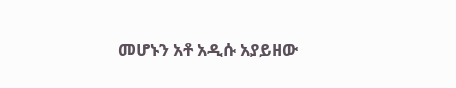መሆኑን አቶ አዲሱ አያይዘው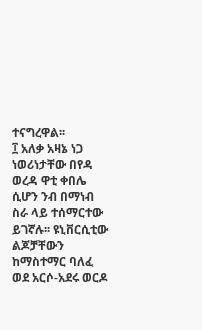ተናግረዋል፡፡
፲ አለቃ አዛኔ ነጋ ነወሪነታቸው በየዳ ወረዳ ዋቲ ቀበሌ ሲሆን ንብ በማነብ ስራ ላይ ተሰማርተው ይገኛሉ፡፡ ዩኒቨርሲቲው ልጆቻቸውን ከማስተማር ባለፈ ወደ አርሶ-አደሩ ወርዶ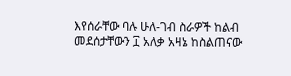እየሰራቸው ባሉ ሁለ-ገብ ስራዎች ከልብ መደሰታቸውን ፲ አለቃ አዛኔ ከስልጠናው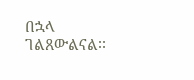በኋላ ገልጸውልናል፡፡